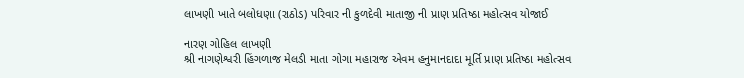લાખણી ખાતે બલોધણા (રાઠોડ) પરિવાર ની કુળદેવી માતાજી ની પ્રાણ પ્રતિષ્ઠા મહોત્સવ યોજાઈ

નારણ ગોહિલ લાખણી
શ્રી નાગણેશ્વરી હિંગળાજ મેલડી માતા ગોગા મહારાજ એવમ હનુમાનદાદા મૂર્તિ પ્રાણ પ્રતિષ્ઠા મહોત્સવ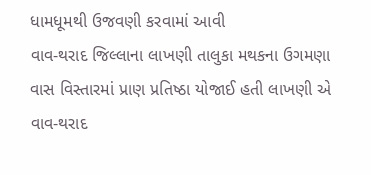ધામધૂમથી ઉજવણી કરવામાં આવી
વાવ-થરાદ જિલ્લાના લાખણી તાલુકા મથકના ઉગમણા વાસ વિસ્તારમાં પ્રાણ પ્રતિષ્ઠા યોજાઈ હતી લાખણી એ વાવ-થરાદ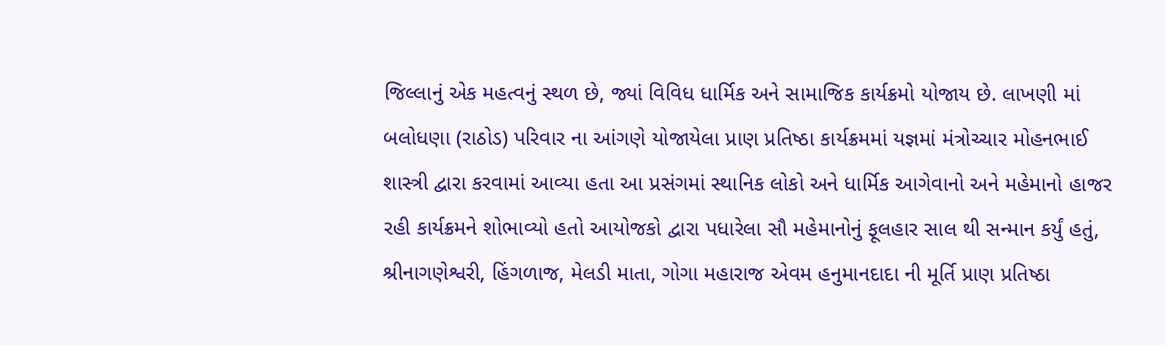જિલ્લાનું એક મહત્વનું સ્થળ છે, જ્યાં વિવિધ ધાર્મિક અને સામાજિક કાર્યક્રમો યોજાય છે. લાખણી માં બલોધણા (રાઠોડ) પરિવાર ના આંગણે યોજાયેલા પ્રાણ પ્રતિષ્ઠા કાર્યક્રમમાં યજ્ઞમાં મંત્રોચ્ચાર મોહનભાઈ શાસ્ત્રી દ્વારા કરવામાં આવ્યા હતા આ પ્રસંગમાં સ્થાનિક લોકો અને ધાર્મિક આગેવાનો અને મહેમાનો હાજર રહી કાર્યક્રમને શોભાવ્યો હતો આયોજકો દ્વારા પધારેલા સૌ મહેમાનોનું ફૂલહાર સાલ થી સન્માન કર્યું હતું, શ્રીનાગણેશ્વરી, હિંગળાજ, મેલડી માતા, ગોગા મહારાજ એવમ હનુમાનદાદા ની મૂર્તિ પ્રાણ પ્રતિષ્ઠા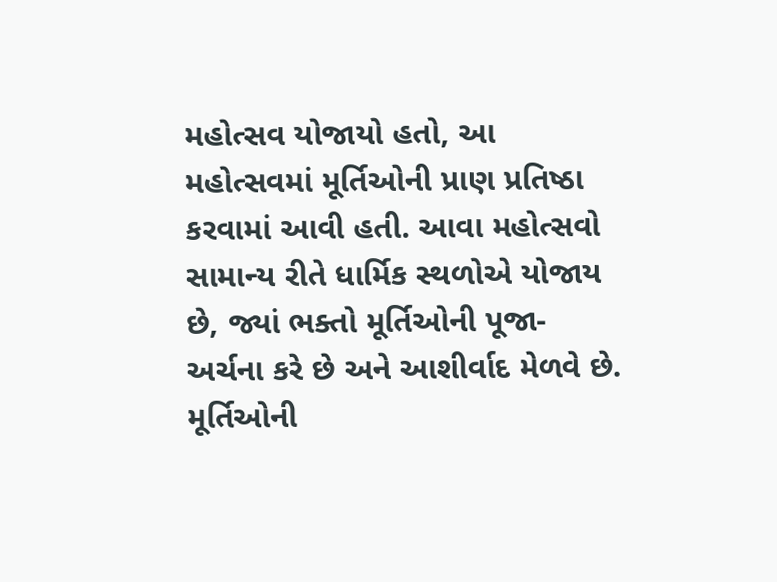મહોત્સવ યોજાયો હતો, આ મહોત્સવમાં મૂર્તિઓની પ્રાણ પ્રતિષ્ઠા કરવામાં આવી હતી. આવા મહોત્સવો સામાન્ય રીતે ધાર્મિક સ્થળોએ યોજાય છે, જ્યાં ભક્તો મૂર્તિઓની પૂજા-અર્ચના કરે છે અને આશીર્વાદ મેળવે છે. મૂર્તિઓની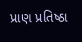પ્રાણ પ્રતિષ્ઠા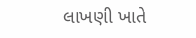લાખણી ખાતે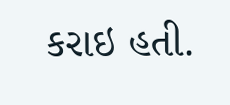કરાઇ હતી.